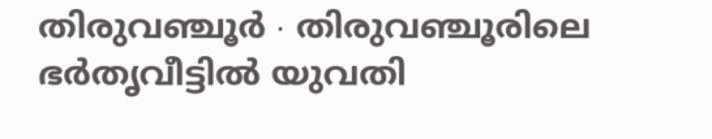തിരുവഞ്ചൂർ ∙ തിരുവഞ്ചൂരിലെ ഭർതൃവീട്ടിൽ യുവതി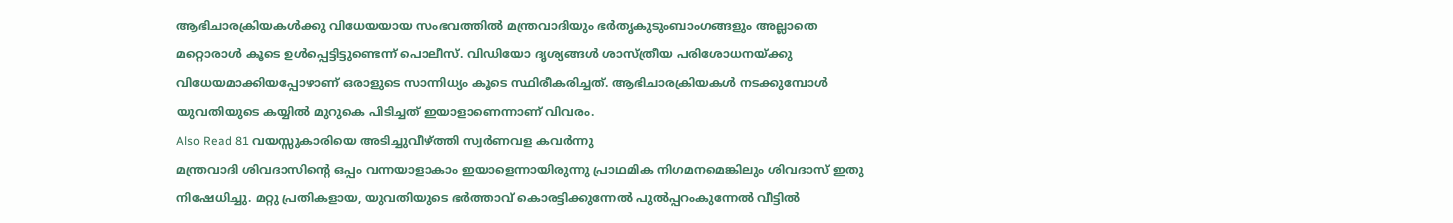ആഭിചാരക്രിയകൾക്കു വിധേയയായ സംഭവത്തിൽ മന്ത്രവാദിയും ഭർതൃകുടുംബാംഗങ്ങളും അല്ലാതെ മറ്റൊരാൾ കൂടെ ഉൾപ്പെട്ടിട്ടുണ്ടെന്ന് പൊലീസ്. വിഡിയോ ദൃശ്യങ്ങൾ ശാസ്ത്രീയ പരിശോധനയ്ക്കു വിധേയമാക്കിയപ്പോഴാണ് ഒരാളുടെ സാന്നിധ്യം കൂടെ സ്ഥിരീകരിച്ചത്. ആഭിചാരക്രിയകൾ നടക്കുമ്പോൾ യുവതിയുടെ കയ്യിൽ മുറുകെ പിടിച്ചത് ഇയാളാണെന്നാണ് വിവരം.
Also Read 81 വയസ്സുകാരിയെ അടിച്ചുവീഴ്ത്തി സ്വർണവള കവർന്നു
മന്ത്രവാദി ശിവദാസിന്റെ ഒപ്പം വന്നയാളാകാം ഇയാളെന്നായിരുന്നു പ്രാഥമിക നിഗമനമെങ്കിലും ശിവദാസ് ഇതു നിഷേധിച്ചു. മറ്റു പ്രതികളായ, യുവതിയുടെ ഭർത്താവ് കൊരട്ടിക്കുന്നേൽ പുൽപ്പറംകുന്നേൽ വീട്ടിൽ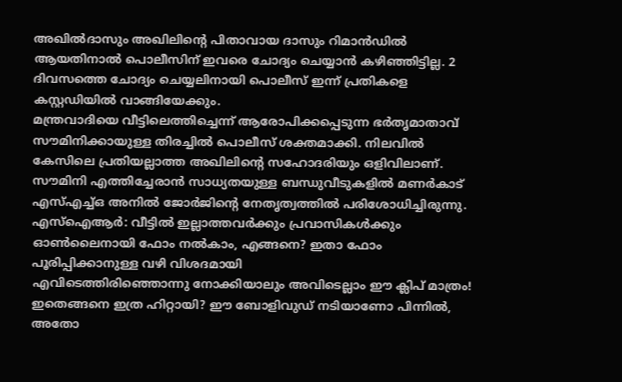അഖിൽദാസും അഖിലിന്റെ പിതാവായ ദാസും റിമാൻഡിൽ ആയതിനാൽ പൊലീസിന് ഇവരെ ചോദ്യം ചെയ്യാൻ കഴിഞ്ഞിട്ടില്ല. 2 ദിവസത്തെ ചോദ്യം ചെയ്യലിനായി പൊലീസ് ഇന്ന് പ്രതികളെ കസ്റ്റഡിയിൽ വാങ്ങിയേക്കും.
മന്ത്രവാദിയെ വീട്ടിലെത്തിച്ചെന്ന് ആരോപിക്കപ്പെടുന്ന ഭർതൃമാതാവ് സൗമിനിക്കായുള്ള തിരച്ചിൽ പൊലീസ് ശക്തമാക്കി. നിലവിൽ കേസിലെ പ്രതിയല്ലാത്ത അഖിലിന്റെ സഹോദരിയും ഒളിവിലാണ്. സൗമിനി എത്തിച്ചേരാൻ സാധ്യതയുള്ള ബന്ധുവീടുകളിൽ മണർകാട് എസ്എച്ച്ഒ അനിൽ ജോർജിന്റെ നേതൃത്വത്തിൽ പരിശോധിച്ചിരുന്നു.
എസ്ഐആർ: വീട്ടിൽ ഇല്ലാത്തവർക്കും പ്രവാസികൾക്കും ഓൺലൈനായി ഫോം നൽകാം, എങ്ങനെ? ഇതാ ഫോം പൂരിപ്പിക്കാനുള്ള വഴി വിശദമായി
എവിടെത്തിരിഞ്ഞൊന്നു നോക്കിയാലും അവിടെല്ലാം ഈ ക്ലിപ് മാത്രം! ഇതെങ്ങനെ ഇത്ര ഹിറ്റായി? ഈ ബോളിവുഡ് നടിയാണോ പിന്നിൽ, അതോ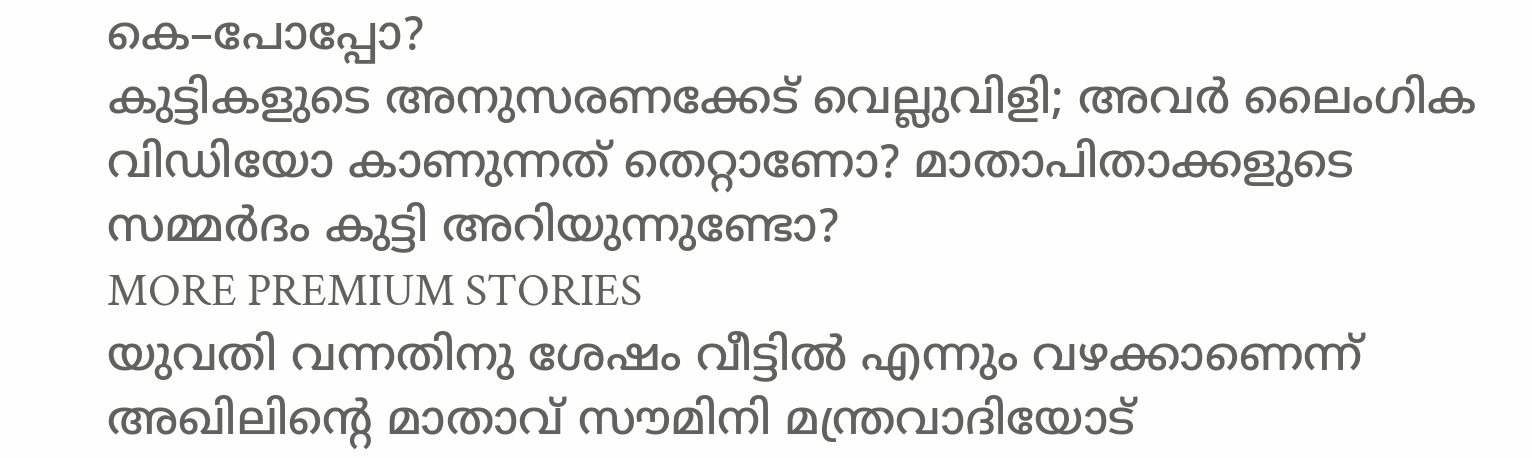കെ–പോപ്പോ?
കുട്ടികളുടെ അനുസരണക്കേട് വെല്ലുവിളി; അവർ ലൈംഗിക വിഡിയോ കാണുന്നത് തെറ്റാണോ? മാതാപിതാക്കളുടെ സമ്മർദം കുട്ടി അറിയുന്നുണ്ടോ?
MORE PREMIUM STORIES
യുവതി വന്നതിനു ശേഷം വീട്ടിൽ എന്നും വഴക്കാണെന്ന് അഖിലിന്റെ മാതാവ് സൗമിനി മന്ത്രവാദിയോട്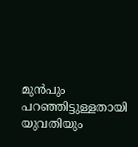മുൻപും പറഞ്ഞിട്ടുള്ളതായി യുവതിയും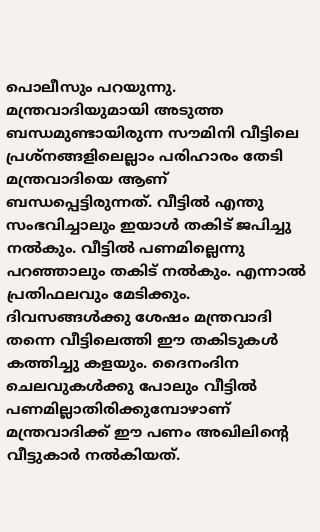പൊലീസും പറയുന്നു. മന്ത്രവാദിയുമായി അടുത്ത ബന്ധമുണ്ടായിരുന്ന സൗമിനി വീട്ടിലെ പ്രശ്നങ്ങളിലെല്ലാം പരിഹാരം തേടി മന്ത്രവാദിയെ ആണ് ബന്ധപ്പെട്ടിരുന്നത്. വീട്ടിൽ എന്തു സംഭവിച്ചാലും ഇയാൾ തകിട് ജപിച്ചു നൽകും. വീട്ടിൽ പണമില്ലെന്നു പറഞ്ഞാലും തകിട് നൽകും. എന്നാൽ പ്രതിഫലവും മേടിക്കും.
ദിവസങ്ങൾക്കു ശേഷം മന്ത്രവാദി തന്നെ വീട്ടിലെത്തി ഈ തകിടുകൾ കത്തിച്ചു കളയും. ദൈനംദിന ചെലവുകൾക്കു പോലും വീട്ടിൽ പണമില്ലാതിരിക്കുമ്പോഴാണ് മന്ത്രവാദിക്ക് ഈ പണം അഖിലിന്റെ വീട്ടുകാർ നൽകിയത്.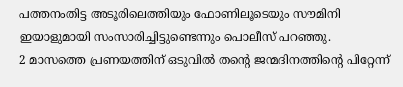പത്തനംതിട്ട അടൂരിലെത്തിയും ഫോണിലൂടെയും സൗമിനി ഇയാളുമായി സംസാരിച്ചിട്ടുണ്ടെന്നും പൊലീസ് പറഞ്ഞു.
2 മാസത്തെ പ്രണയത്തിന് ഒടുവിൽ തന്റെ ജന്മദിനത്തിന്റെ പിറ്റേന്ന്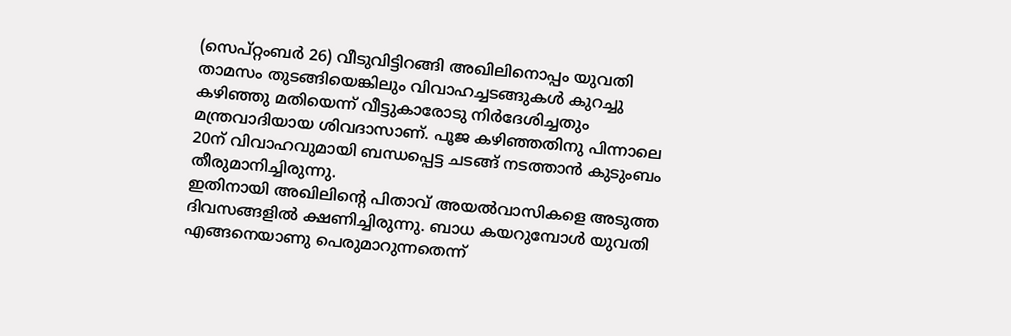(സെപ്റ്റംബർ 26) വീടുവിട്ടിറങ്ങി അഖിലിനൊപ്പം യുവതി താമസം തുടങ്ങിയെങ്കിലും വിവാഹച്ചടങ്ങുകൾ കുറച്ചു കഴിഞ്ഞു മതിയെന്ന് വീട്ടുകാരോടു നിർദേശിച്ചതും മന്ത്രവാദിയായ ശിവദാസാണ്. പൂജ കഴിഞ്ഞതിനു പിന്നാലെ 20ന് വിവാഹവുമായി ബന്ധപ്പെട്ട ചടങ്ങ് നടത്താൻ കുടുംബം തീരുമാനിച്ചിരുന്നു.
ഇതിനായി അഖിലിന്റെ പിതാവ് അയൽവാസികളെ അടുത്ത ദിവസങ്ങളിൽ ക്ഷണിച്ചിരുന്നു. ബാധ കയറുമ്പോൾ യുവതി എങ്ങനെയാണു പെരുമാറുന്നതെന്ന്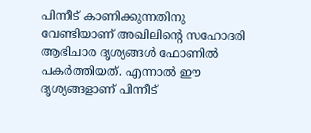പിന്നീട് കാണിക്കുന്നതിനു വേണ്ടിയാണ് അഖിലിന്റെ സഹോദരി ആഭിചാര ദൃശ്യങ്ങൾ ഫോണിൽ പകർത്തിയത്. എന്നാൽ ഈ ദൃശ്യങ്ങളാണ് പിന്നീട്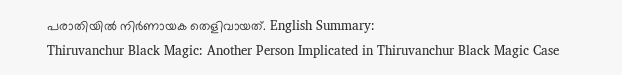പരാതിയിൽ നിർണായക തെളിവായത്. English Summary:
Thiruvanchur Black Magic: Another Person Implicated in Thiruvanchur Black Magic Case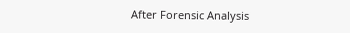After Forensic Analysis